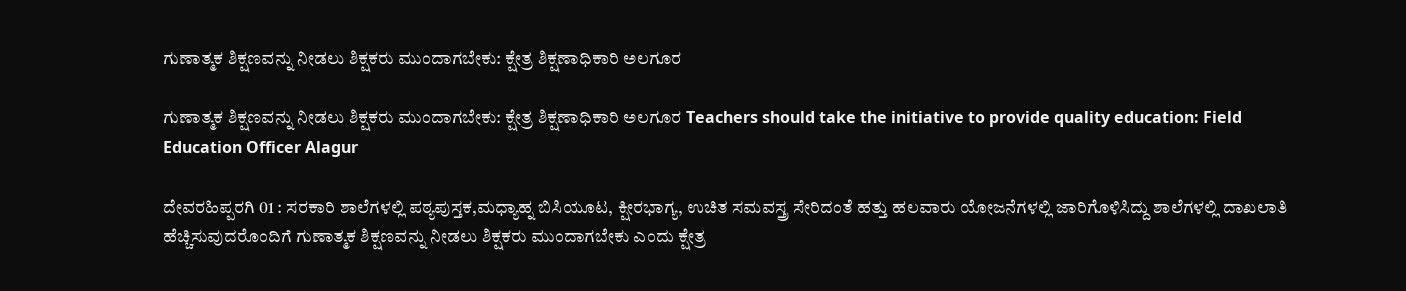ಗುಣಾತ್ಮಕ ಶಿಕ್ಷಣವನ್ನು ನೀಡಲು ಶಿಕ್ಷಕರು ಮುಂದಾಗಬೇಕು: ಕ್ಷೇತ್ರ ಶಿಕ್ಷಣಾಧಿಕಾರಿ ಅಲಗೂರ

ಗುಣಾತ್ಮಕ ಶಿಕ್ಷಣವನ್ನು ನೀಡಲು ಶಿಕ್ಷಕರು ಮುಂದಾಗಬೇಕು: ಕ್ಷೇತ್ರ ಶಿಕ್ಷಣಾಧಿಕಾರಿ ಅಲಗೂರ Teachers should take the initiative to provide quality education: Field Education Officer Alagur

ದೇವರಹಿಪ್ಪರಗಿ 01 : ಸರಕಾರಿ ಶಾಲೆಗಳಲ್ಲಿ ಪಠ್ಯಪುಸ್ತಕ,ಮಧ್ಯಾಹ್ನ ಬಿಸಿಯೂಟ, ಕ್ಷೀರಭಾಗ್ಯ, ಉಚಿತ ಸಮವಸ್ತ್ರ ಸೇರಿದಂತೆ ಹತ್ತು ಹಲವಾರು ಯೋಜನೆಗಳಲ್ಲಿ ಜಾರಿಗೊಳಿಸಿದ್ದು ಶಾಲೆಗಳಲ್ಲಿ ದಾಖಲಾತಿ ಹೆಚ್ಚಿಸುವುದರೊಂದಿಗೆ ಗುಣಾತ್ಮಕ ಶಿಕ್ಷಣವನ್ನು ನೀಡಲು ಶಿಕ್ಷಕರು ಮುಂದಾಗಬೇಕು ಎಂದು ಕ್ಷೇತ್ರ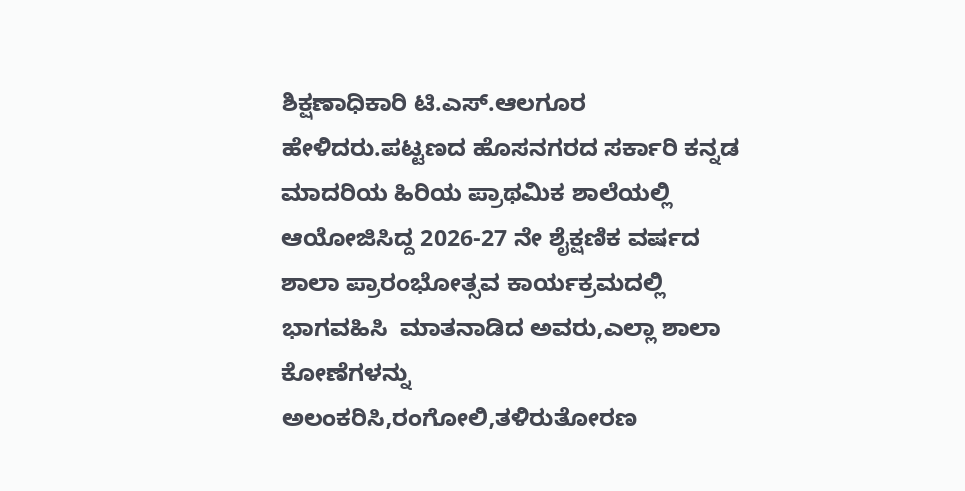ಶಿಕ್ಷಣಾಧಿಕಾರಿ ಟಿ.ಎಸ್‌.ಆಲಗೂರ ಹೇಳಿದರು.ಪಟ್ಟಣದ ಹೊಸನಗರದ ಸರ್ಕಾರಿ ಕನ್ನಡ ಮಾದರಿಯ ಹಿರಿಯ ಪ್ರಾಥಮಿಕ ಶಾಲೆಯಲ್ಲಿ ಆಯೋಜಿಸಿದ್ದ 2026-27 ನೇ ಶೈಕ್ಷಣಿಕ ವರ್ಷದ ಶಾಲಾ ಪ್ರಾರಂಭೋತ್ಸವ ಕಾರ್ಯಕ್ರಮದಲ್ಲಿ ಭಾಗವಹಿಸಿ  ಮಾತನಾಡಿದ ಅವರು,ಎಲ್ಲಾ ಶಾಲಾ ಕೋಣೆಗಳನ್ನು ಅಲಂಕರಿಸಿ,ರಂಗೋಲಿ,ತಳಿರುತೋರಣ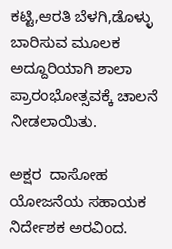ಕಟ್ಟಿ,ಆರತಿ ಬೆಳಗಿ,ಡೊಳ್ಳು ಬಾರಿಸುವ ಮೂಲಕ ಅದ್ದೂರಿಯಾಗಿ ಶಾಲಾ ಪ್ರಾರಂಭೋತ್ಸವಕ್ಕೆ ಚಾಲನೆ ನೀಡಲಾಯಿತು.

ಅಕ್ಷರ  ದಾಸೋಹ ಯೋಜನೆಯ ಸಹಾಯಕ ನಿರ್ದೇಶಕ ಅರವಿಂದ.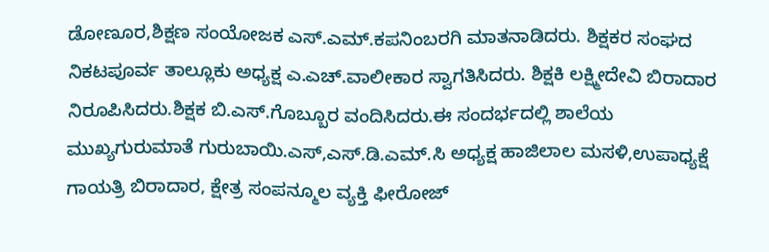ಡೋಣೂರ,ಶಿಕ್ಷಣ ಸಂಯೋಜಕ ಎಸ್‌.ಎಮ್‌.ಕಪನಿಂಬರಗಿ ಮಾತನಾಡಿದರು. ಶಿಕ್ಷಕರ ಸಂಘದ ನಿಕಟಪೂರ್ವ ತಾಲ್ಲೂಕು ಅಧ್ಯಕ್ಷ ಎ.ಎಚ್‌.ವಾಲೀಕಾರ ಸ್ವಾಗತಿಸಿದರು. ಶಿಕ್ಷಕಿ ಲಕ್ಷ್ಮೀದೇವಿ ಬಿರಾದಾರ ನಿರೂಪಿಸಿದರು.ಶಿಕ್ಷಕ ಬಿ.ಎಸ್‌.ಗೊಬ್ಬೂರ ವಂದಿಸಿದರು.ಈ ಸಂದರ್ಭದಲ್ಲಿ ಶಾಲೆಯ ಮುಖ್ಯಗುರುಮಾತೆ ಗುರುಬಾಯಿ.ಎಸ್,ಎಸ್‌.ಡಿ.ಎಮ್‌.ಸಿ ಅಧ್ಯಕ್ಷ ಹಾಜಿಲಾಲ ಮಸಳಿ,ಉಪಾಧ್ಯಕ್ಷೆ ಗಾಯತ್ರಿ ಬಿರಾದಾರ, ಕ್ಷೇತ್ರ ಸಂಪನ್ಮೂಲ ವ್ಯಕ್ತಿ ಫೀರೋಜ್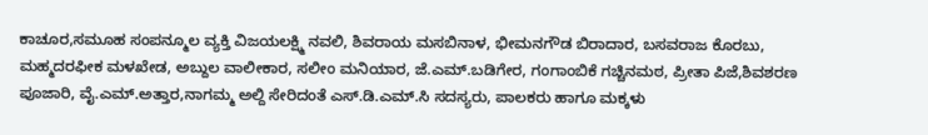ಕಾಚೂರ,ಸಮೂಹ ಸಂಪನ್ಮೂಲ ವ್ಯಕ್ತಿ ವಿಜಯಲಕ್ಷ್ಮಿ ನವಲಿ, ಶಿವರಾಯ ಮಸಬಿನಾಳ, ಭೀಮನಗೌಡ ಬಿರಾದಾರ, ಬಸವರಾಜ ಕೊರಬು, ಮಹ್ಮದರಫೀಕ ಮಳಖೇಡ, ಅಬ್ದುಲ ವಾಲೀಕಾರ, ಸಲೀಂ ಮನಿಯಾರ, ಜೆ.ಎಮ್‌.ಬಡಿಗೇರ, ಗಂಗಾಂಬಿಕೆ ಗಚ್ಚಿನಮಠ, ಪ್ರೀತಾ ಪಿಜೆ,ಶಿವಶರಣ ಪೂಜಾರಿ, ವೈ.ಎಮ್‌.ಅತ್ತಾರ,ನಾಗಮ್ಮ ಅಲ್ದಿ ಸೇರಿದಂತೆ ಎಸ್‌.ಡಿ.ಎಮ್‌.ಸಿ ಸದಸ್ಯರು, ಪಾಲಕರು ಹಾಗೂ ಮಕ್ಕಳು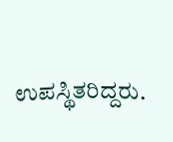ಉಪಸ್ಥಿತರಿದ್ದರು.